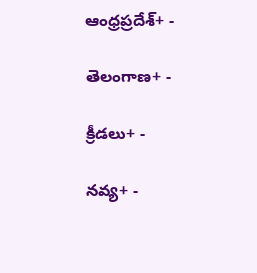ఆంధ్రప్రదేశ్+ -

తెలంగాణ+ -

క్రీడలు+ -

నవ్య+ -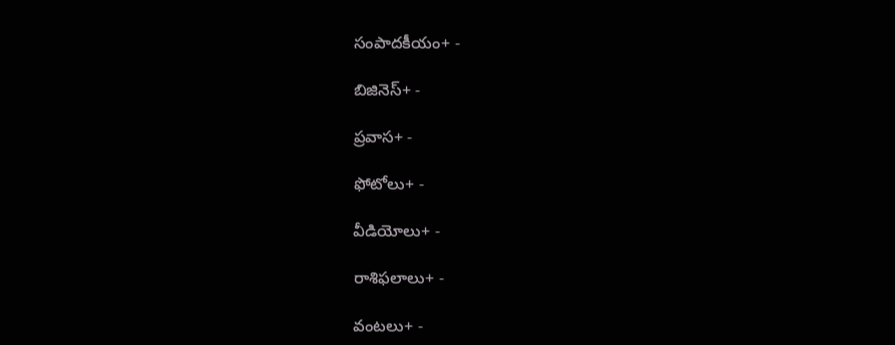సంపాదకీయం+ -

బిజినెస్+ -

ప్రవాస+ -

ఫోటోలు+ -

వీడియోలు+ -

రాశిఫలాలు+ -

వంటలు+ -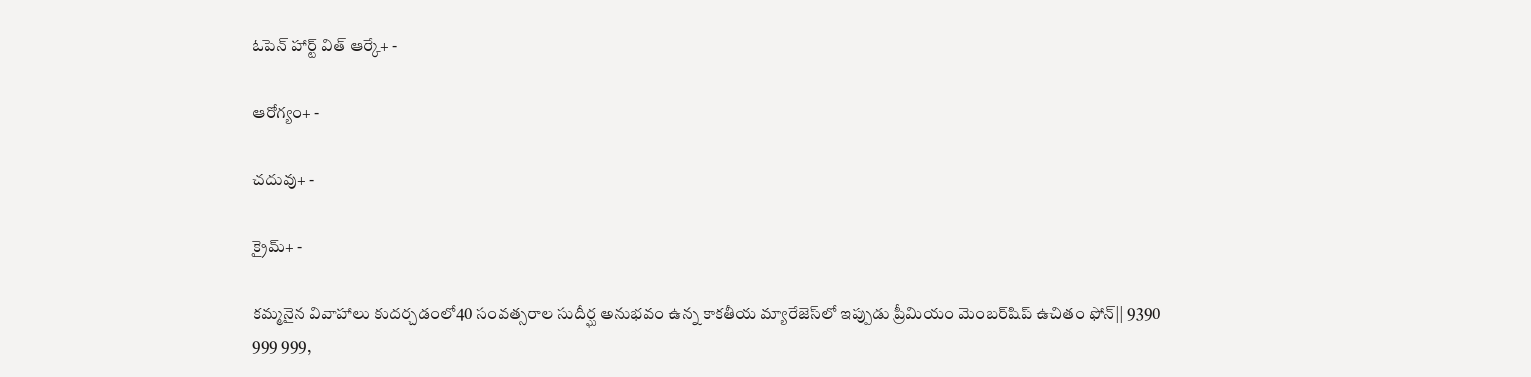ఓపెన్ హార్ట్ విత్ ఆర్కే+ -

ఆరోగ్యం+ -

చదువు+ -

క్రైమ్+ -

కమ్మనైన వివాహాలు కుదర్చడంలో40 సంవత్సరాల సుదీర్ఘ అనుభవం ఉన్న కాకతీయ మ్యారేజెస్‌లో ఇప్పుడు ప్రీమియం మెంబర్‌షిప్‌ ఉచితం ఫోన్|| 9390 999 999,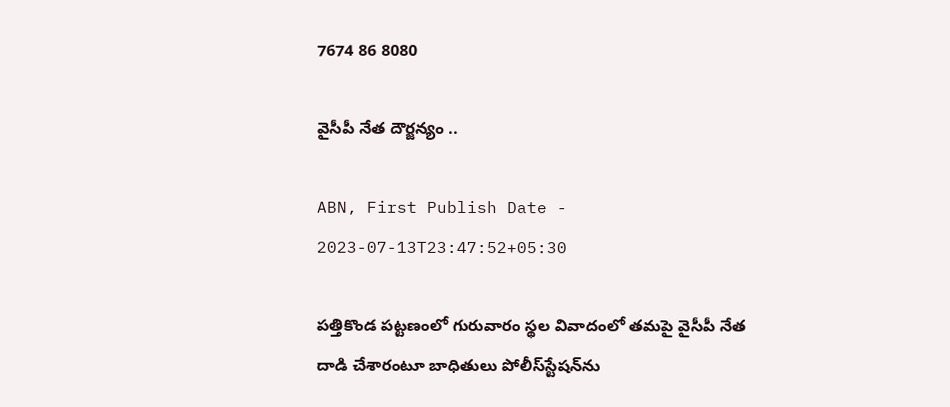7674 86 8080

వైసీపీ నేత దౌర్జన్యం ..

ABN, First Publish Date - 2023-07-13T23:47:52+05:30

పత్తికొండ పట్టణంలో గురువారం స్థల వివాదంలో తమపై వైసీపీ నేత దాడి చేశారంటూ బాధితులు పోలీస్‌స్టేషన్‌ను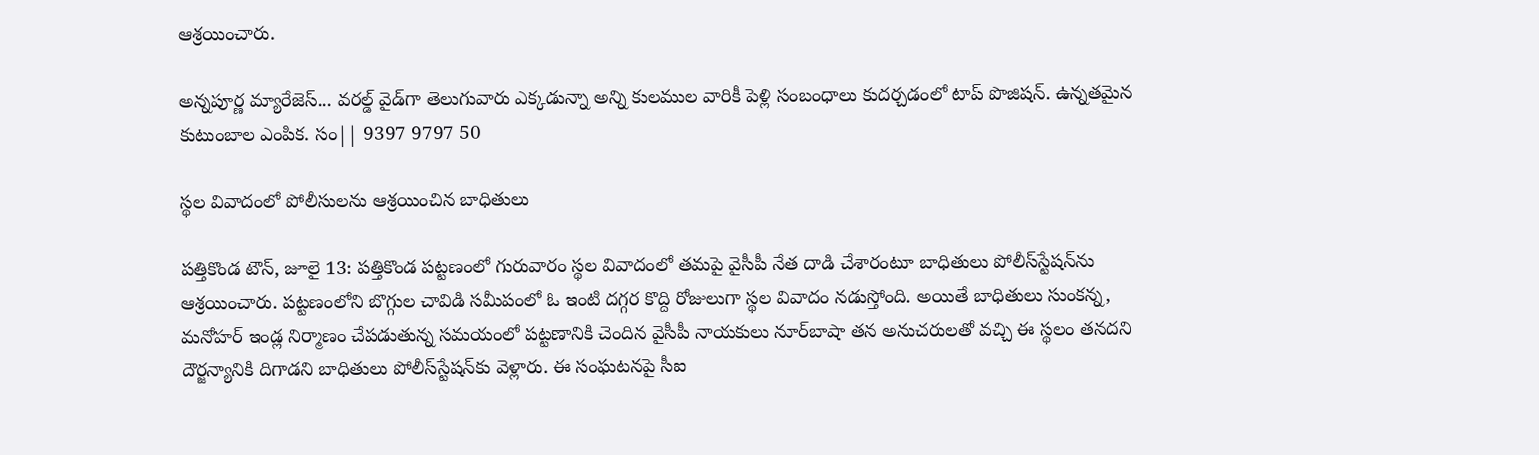ఆశ్రయించారు.

అన్నపూర్ణ మ్యారేజెస్... వరల్డ్ వైడ్‌గా తెలుగువారు ఎక్కడున్నా అన్ని కులముల వారికీ పెళ్లి సంబంధాలు కుదర్చడంలో టాప్ పొజిషన్. ఉన్నతమైన కుటుంబాల ఎంపిక. సం|| 9397 9797 50

స్థల వివాదంలో పోలీసులను ఆశ్రయించిన బాధితులు

పత్తికొండ టౌన్‌, జూలై 13: పత్తికొండ పట్టణంలో గురువారం స్థల వివాదంలో తమపై వైసీపీ నేత దాడి చేశారంటూ బాధితులు పోలీస్‌స్టేషన్‌ను ఆశ్రయించారు. పట్టణంలోని బొగ్గుల చావిడి సమీపంలో ఓ ఇంటి దగ్గర కొద్ది రోజులుగా స్థల వివాదం నడుస్తోంది. అయితే బాధితులు సుంకన్న, మనోహర్‌ ఇండ్ల నిర్మాణం చేపడుతున్న సమయంలో పట్టణానికి చెందిన వైసీపీ నాయకులు నూర్‌బాషా తన అనుచరులతో వచ్చి ఈ స్థలం తనదని దౌర్జన్యానికి దిగాడని బాధితులు పోలీస్‌స్టేషన్‌కు వెళ్లారు. ఈ సంఘటనపై సీఐ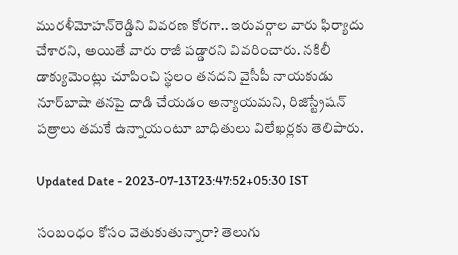మురళీమోహన్‌రెడ్డిని వివరణ కోరగా.. ఇరువర్గాల వారు ఫిర్యాదు చేశారని, అయితే వారు రాజీ పడ్డారని వివరించారు. నకిలీ డాక్యుమెంట్లు చూపించి స్థలం తనదని వైసీపీ నాయకుడు నూర్‌బాషా తనపై దాడి చేయడం అన్యాయమని, రిజిస్ట్రేషన్‌ పత్రాలు తమకే ఉన్నాయంటూ బాధితులు విలేఖర్లకు తెలిపారు.

Updated Date - 2023-07-13T23:47:52+05:30 IST

సంబంధం కోసం వెతుకుతున్నారా? తెలుగు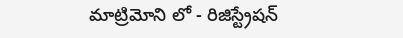మాట్రిమోని లో - రిజిస్ట్రేషన్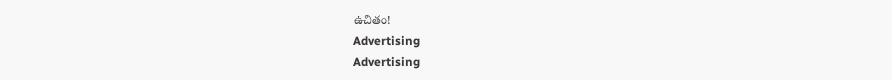ఉచితం!
Advertising
Advertising